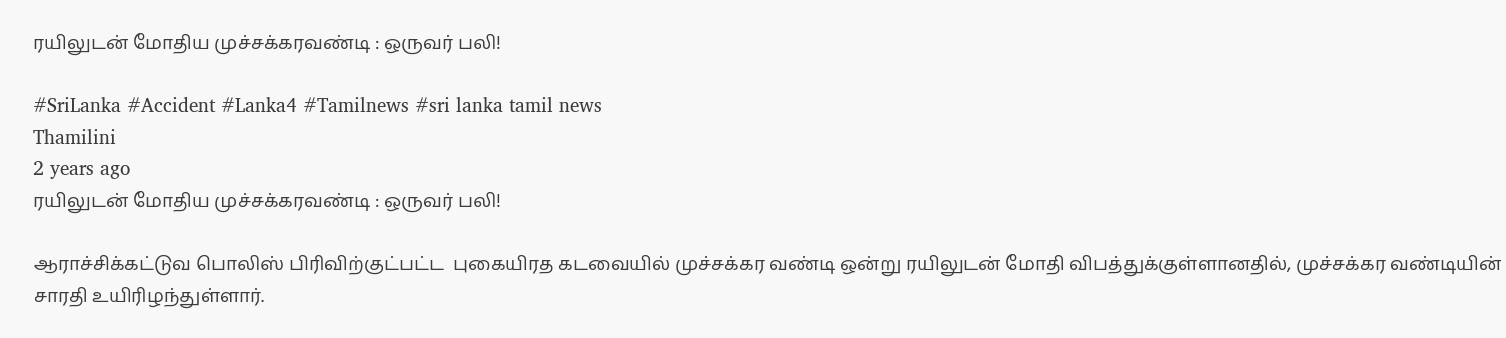ரயிலுடன் மோதிய முச்சக்கரவண்டி : ஒருவர் பலி!

#SriLanka #Accident #Lanka4 #Tamilnews #sri lanka tamil news
Thamilini
2 years ago
ரயிலுடன் மோதிய முச்சக்கரவண்டி : ஒருவர் பலி!

ஆராச்சிக்கட்டுவ பொலிஸ் பிரிவிற்குட்பட்ட  புகையிரத கடவையில் முச்சக்கர வண்டி ஒன்று ரயிலுடன் மோதி விபத்துக்குள்ளானதில், முச்சக்கர வண்டியின் சாரதி உயிரிழந்துள்ளார்.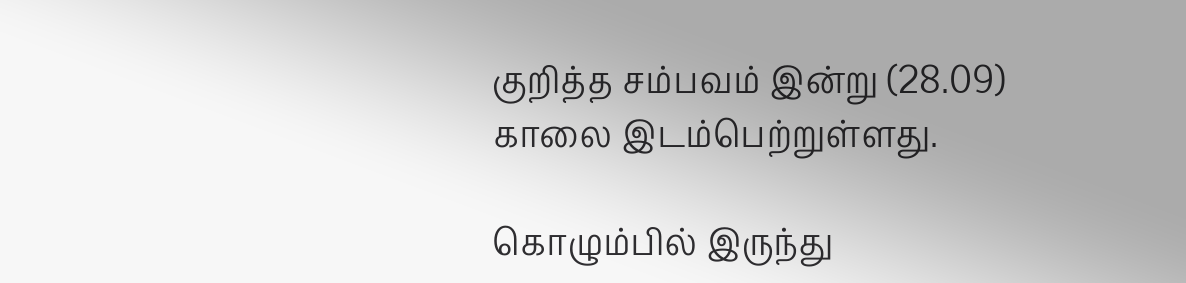குறித்த சம்பவம் இன்று (28.09) காலை இடம்பெற்றுள்ளது.

கொழும்பில் இருந்து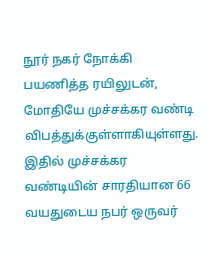நூர் நகர் நோக்கி பயணித்த ரயிலுடன், மோதியே முச்சக்கர வண்டி விபத்துக்குள்ளாகியுள்ளது. இதில் முச்சக்கர வண்டியின் சாரதியான 66 வயதுடைய நபர் ஒருவர்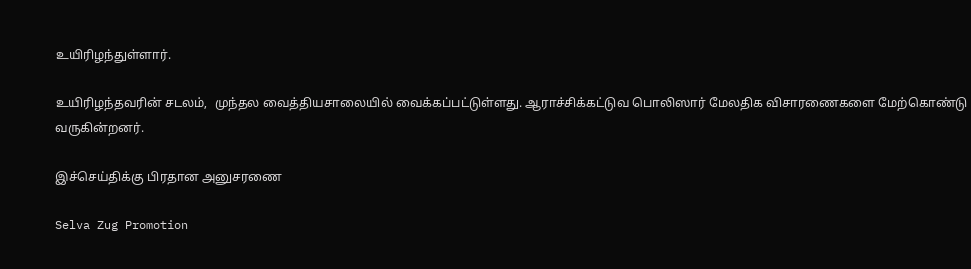உயிரிழந்துள்ளார்.

உயிரிழந்தவரின் சடலம்,  முந்தல வைத்தியசாலையில் வைக்கப்பட்டுள்ளது. ஆராச்சிக்கட்டுவ பொலிஸார் மேலதிக விசாரணைகளை மேற்கொண்டு வருகின்றனர்.

இச்செய்திக்கு பிரதான அனுசரணை

Selva Zug Promotion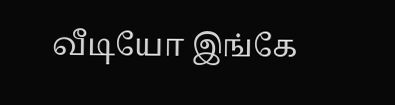வீடியோ இங்கே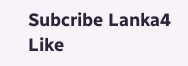Subcribe Lanka4
Like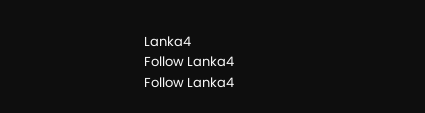Lanka4
Follow Lanka4
Follow Lanka4